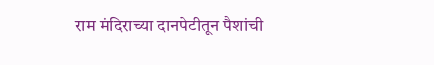राम मंदिराच्या दानपेटीतून पैशांची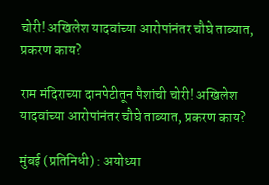चोरी! अखिलेश यादवांच्या आरोपांनंतर चौघे ताब्यात, प्रकरण काय?

राम मंदिराच्या दानपेटीतून पैशांची चोरी! अखिलेश यादवांच्या आरोपांनंतर चौघे ताब्यात, प्रकरण काय?

मुंबई (प्रतिनिधी) : अयोध्या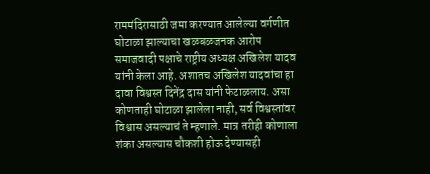राममंदिरासाठी जमा करण्यात आलेल्या वर्गणीत घोटाळा झाल्याचा खळबळजनक आरोप  समाजवादी पक्षाचे राष्ट्रीय अध्यक्ष अखिलेश यादव यांनी केला आहे. अशातच अखिलेश यादवांचा हा दावा विश्वस्त दिनेंद्र दास यांनी फेटाळलाय. असा कोणताही घोटाळा झालेला नाही, सर्व विश्वस्तांवर विश्वास असल्याचं ते म्हणाले. मात्र तरीही कोणाला शंका असल्यास चौकशी होऊ देण्यासही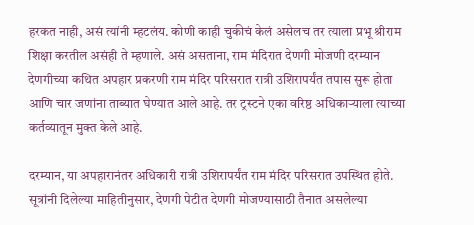हरकत नाही, असं त्यांनी म्हटलंय. कोणी काही चुकीचं केलं असेलच तर त्याला प्रभू श्रीराम शिक्षा करतील असंही ते म्हणाले. असं असताना, राम मंदिरात देणगी मोजणी दरम्यान देणगीच्या कथित अपहार प्रकरणी राम मंदिर परिसरात रात्री उशिरापर्यंत तपास सुरू होता आणि चार जणांना ताब्यात घेण्यात आले आहे. तर ट्रस्टने एका वरिष्ठ अधिकाऱ्याला त्याच्या कर्तव्यातून मुक्त केले आहे.

दरम्यान, या अपहारानंतर अधिकारी रात्री उशिरापर्यंत राम मंदिर परिसरात उपस्थित होते. सूत्रांनी दिलेल्या माहितीनुसार, देणगी पेटीत देणगी मोजण्यासाठी तैनात असलेल्या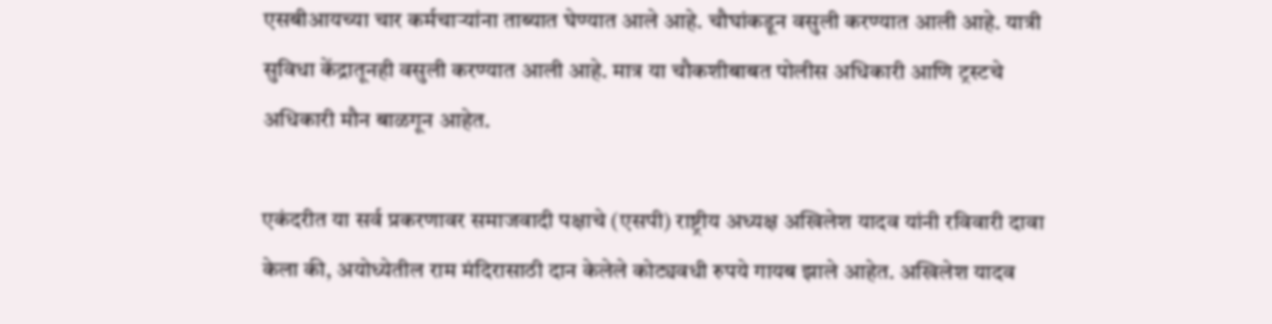एसबीआयच्या चार कर्मचाऱ्यांना ताब्यात घेण्यात आले आहे. चौघांकडून वसुली करण्यात आली आहे. यात्री सुविधा केंद्रातूनही वसुली करण्यात आली आहे. मात्र या चौकशीबाबत पोलीस अधिकारी आणि ट्रस्टचे अधिकारी मौन बाळगून आहेत.

एकंदरीत या सर्व प्रकरणावर समाजवादी पक्षाचे (एसपी) राष्ट्रीय अध्यक्ष अखिलेश यादव यांनी रविवारी दावा केला की, अयोध्येतील राम मंदिरासाठी दान केलेले कोट्यवधी रुपये गायब झाले आहेत. अखिलेश यादव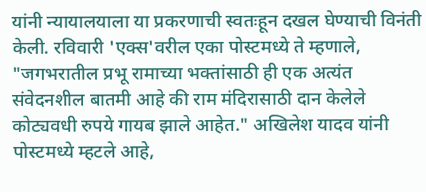यांनी न्यायालयाला या प्रकरणाची स्वतःहून दखल घेण्याची विनंती केली. रविवारी 'एक्स'वरील एका पोस्टमध्ये ते म्हणाले, "जगभरातील प्रभू रामाच्या भक्तांसाठी ही एक अत्यंत संवेदनशील बातमी आहे की राम मंदिरासाठी दान केलेले कोट्यवधी रुपये गायब झाले आहेत." अखिलेश यादव यांनी पोस्टमध्ये म्हटले आहे,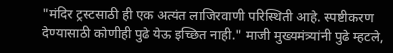"मंदिर ट्रस्टसाठी ही एक अत्यंत लाजिरवाणी परिस्थिती आहे. स्पष्टीकरण देण्यासाठी कोणीही पुढे येऊ इच्छित नाही." माजी मुख्यमंत्र्यांनी पुढे म्हटले,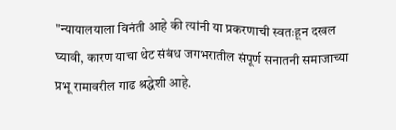"न्यायालयाला विनंती आहे की त्यांनी या प्रकरणाची स्वतःहून दखल घ्यावी, कारण याचा थेट संबंध जगभरातील संपूर्ण सनातनी समाजाच्या प्रभू रामावरील गाढ श्रद्धेशी आहे.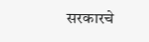सरकारचे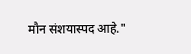मौन संशयास्पद आहे."